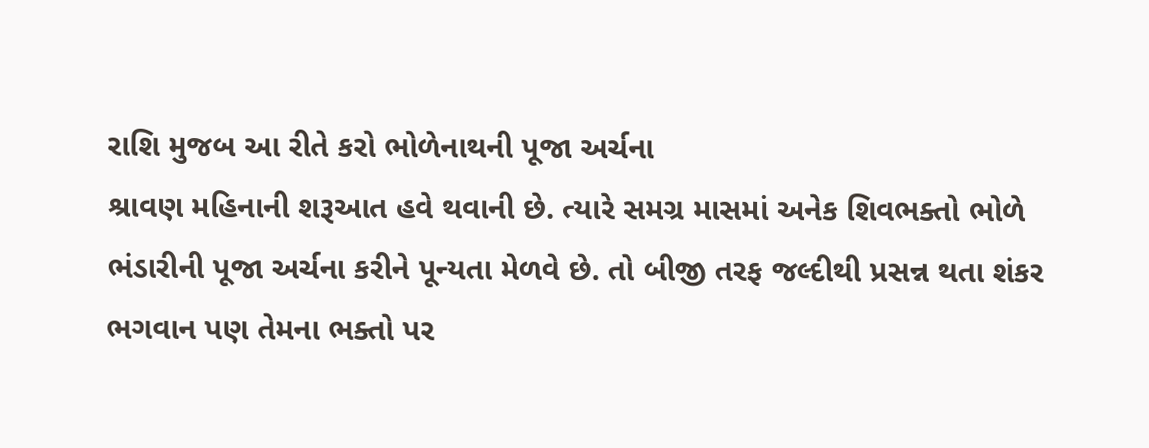રાશિ મુજબ આ રીતે કરો ભોળેનાથની પૂજા અર્ચના
શ્રાવણ મહિનાની શરૂઆત હવે થવાની છે. ત્યારે સમગ્ર માસમાં અનેક શિવભક્તો ભોળે ભંડારીની પૂજા અર્ચના કરીને પૂન્યતા મેળવે છે. તો બીજી તરફ જલ્દીથી પ્રસન્ન થતા શંકર ભગવાન પણ તેમના ભક્તો પર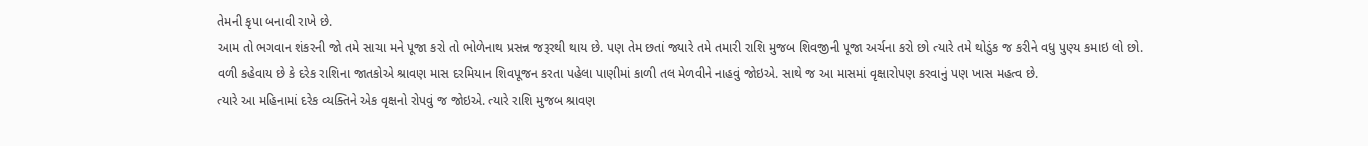તેમની કૃપા બનાવી રાખે છે.
આમ તો ભગવાન શંકરની જો તમે સાચા મને પૂજા કરો તો ભોળેનાથ પ્રસન્ન જરૂરથી થાય છે. પણ તેમ છતાં જ્યારે તમે તમારી રાશિ મુજબ શિવજીની પૂજા અર્ચના કરો છો ત્યારે તમે થોડુંક જ કરીને વધુ પુણ્ય કમાઇ લો છો.
વળી કહેવાય છે કે દરેક રાશિના જાતકોએ શ્રાવણ માસ દરમિયાન શિવપૂજન કરતા પહેલા પાણીમાં કાળી તલ મેળવીને નાહવું જોઇએ. સાથે જ આ માસમાં વૃક્ષારોપણ કરવાનું પણ ખાસ મહત્વ છે.
ત્યારે આ મહિનામાં દરેક વ્યક્તિને એક વૃક્ષનો રોપવું જ જોઇએ. ત્યારે રાશિ મુજબ શ્રાવણ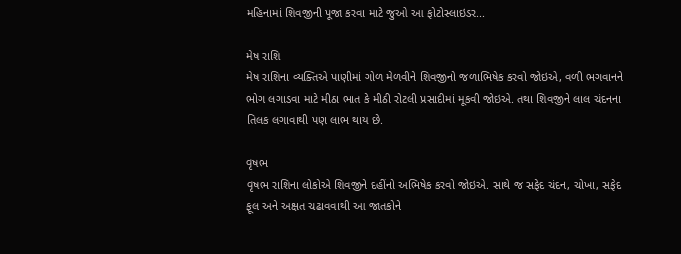મહિનામાં શિવજીની પૂજા કરવા માટે જુઓ આ ફોટોસ્લાઇડર...

મેષ રાશિ
મેષ રાશિના વ્યક્તિએ પાણીમાં ગોળ મેળવીને શિવજીનો જળાભિષેક કરવો જોઇએ, વળી ભગવાનને ભોગ લગાડવા માટે મીઠા ભાત કે મીઠી રોટલી પ્રસાદીમાં મૂકવી જોઇએ. તથા શિવજીને લાલ ચંદનના તિલક લગાવાથી પણ લાભ થાય છે.

વૃષભ
વૃષભ રાશિના લોકોએ શિવજીને દહીંનો અભિષેક કરવો જોઇએ. સાથે જ સફેદ ચંદન, ચોખા, સફેદ ફૂલ અને અક્ષત ચઢાવવાથી આ જાતકોને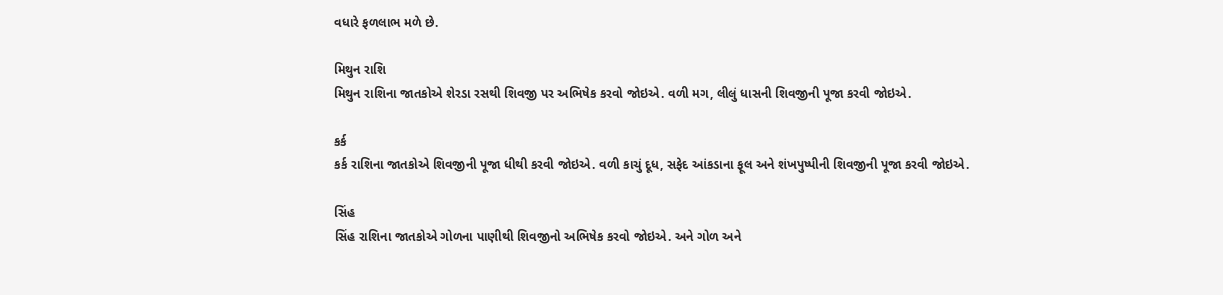વધારે ફળલાભ મળે છે.

મિથુન રાશિ
મિથુન રાશિના જાતકોએ શેરડા રસથી શિવજી પર અભિષેક કરવો જોઇએ. વળી મગ, લીલું ધાસની શિવજીની પૂજા કરવી જોઇએ.

કર્ક
કર્ક રાશિના જાતકોએ શિવજીની પૂજા ધીથી કરવી જોઇએ. વળી કાચું દૂધ, સફેદ આંકડાના ફૂલ અને શંખપુષ્પીની શિવજીની પૂજા કરવી જોઇએ.

સિંહ
સિંહ રાશિના જાતકોએ ગોળના પાણીથી શિવજીનો અભિષેક કરવો જોઇએ. અને ગોળ અને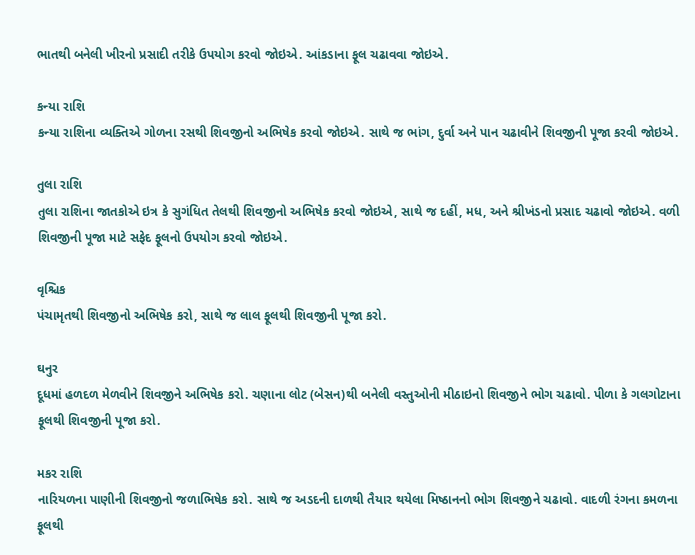ભાતથી બનેલી ખીરનો પ્રસાદી તરીકે ઉપયોગ કરવો જોઇએ. આંકડાના ફૂલ ચઢાવવા જોઇએ.

કન્યા રાશિ
કન્યા રાશિના વ્યક્તિએ ગોળના રસથી શિવજીનો અભિષેક કરવો જોઇએ. સાથે જ ભાંગ, દુર્વા અને પાન ચઢાવીને શિવજીની પૂજા કરવી જોઇએ.

તુલા રાશિ
તુલા રાશિના જાતકોએ ઇત્ર કે સુગંધિત તેલથી શિવજીનો અભિષેક કરવો જોઇએ, સાથે જ દહીં, મધ, અને શ્રીખંડનો પ્રસાદ ચઢાવો જોઇએ. વળી શિવજીની પૂજા માટે સફેદ ફૂલનો ઉપયોગ કરવો જોઇએ.

વૃશ્ચિક
પંચામૃતથી શિવજીનો અભિષેક કરો, સાથે જ લાલ ફૂલથી શિવજીની પૂજા કરો.

ઘનુર
દૂધમાં હળદળ મેળવીને શિવજીને અભિષેક કરો. ચણાના લોટ (બેસન)થી બનેલી વસ્તુઓની મીઠાઇનો શિવજીને ભોગ ચઢાવો. પીળા કે ગલગોટાના ફૂલથી શિવજીની પૂજા કરો.

મકર રાશિ
નારિયળના પાણીની શિવજીનો જળાભિષેક કરો. સાથે જ અડદની દાળથી તૈયાર થયેલા મિષ્ઠાનનો ભોગ શિવજીને ચઢાવો. વાદળી રંગના કમળના ફૂલથી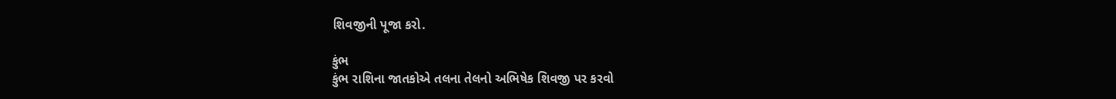શિવજીની પૂજા કરો.

કુંભ
કુંભ રાશિના જાતકોએ તલના તેલનો અભિષેક શિવજી પર કરવો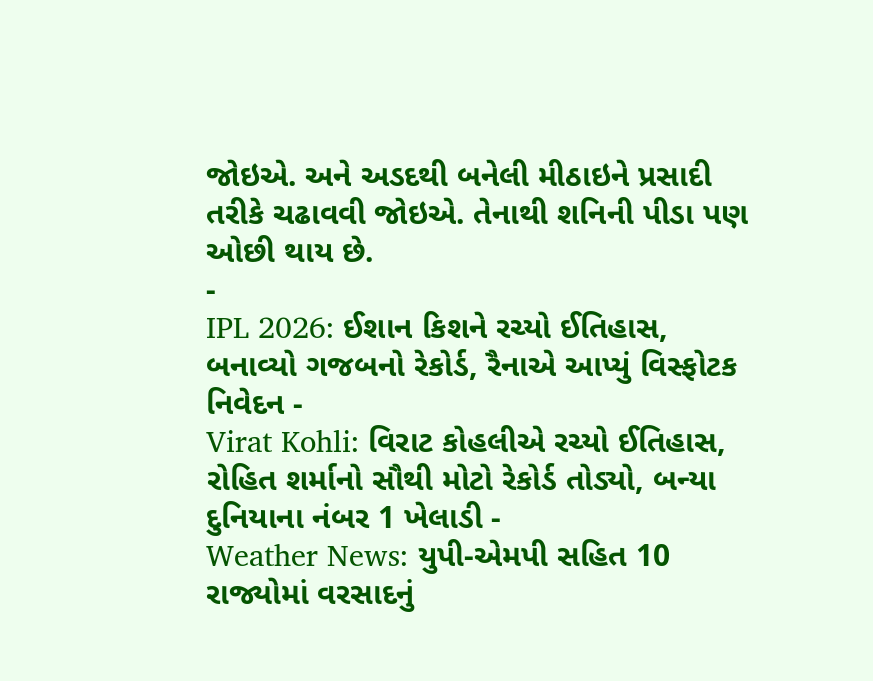જોઇએ. અને અડદથી બનેલી મીઠાઇને પ્રસાદી તરીકે ચઢાવવી જોઇએ. તેનાથી શનિની પીડા પણ ઓછી થાય છે.
-
IPL 2026: ઈશાન કિશને રચ્યો ઈતિહાસ, બનાવ્યો ગજબનો રેકોર્ડ, રૈનાએ આપ્યું વિસ્ફોટક નિવેદન -
Virat Kohli: વિરાટ કોહલીએ રચ્યો ઈતિહાસ, રોહિત શર્માનો સૌથી મોટો રેકોર્ડ તોડ્યો, બન્યા દુનિયાના નંબર 1 ખેલાડી -
Weather News: યુપી-એમપી સહિત 10 રાજ્યોમાં વરસાદનું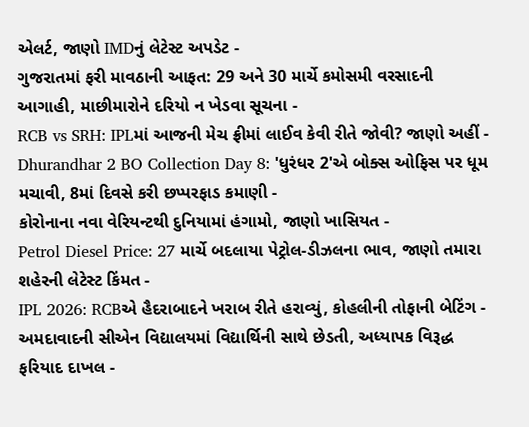એલર્ટ, જાણો IMDનું લેટેસ્ટ અપડેટ -
ગુજરાતમાં ફરી માવઠાની આફત: 29 અને 30 માર્ચે કમોસમી વરસાદની આગાહી, માછીમારોને દરિયો ન ખેડવા સૂચના -
RCB vs SRH: IPLમાં આજની મેચ ફ્રીમાં લાઈવ કેવી રીતે જોવી? જાણો અહીં -
Dhurandhar 2 BO Collection Day 8: 'ધુરંધર 2'એ બોક્સ ઓફિસ પર ધૂમ મચાવી, 8માં દિવસે કરી છપ્પરફાડ કમાણી -
કોરોનાના નવા વેરિયન્ટથી દુનિયામાં હંગામો, જાણો ખાસિયત -
Petrol Diesel Price: 27 માર્ચે બદલાયા પેટ્રોલ-ડીઝલના ભાવ, જાણો તમારા શહેરની લેટેસ્ટ કિંમત -
IPL 2026: RCBએ હૈદરાબાદને ખરાબ રીતે હરાવ્યું, કોહલીની તોફાની બેટિંગ -
અમદાવાદની સીએન વિદ્યાલયમાં વિદ્યાર્થિની સાથે છેડતી, અધ્યાપક વિરૂદ્ધ ફરિયાદ દાખલ -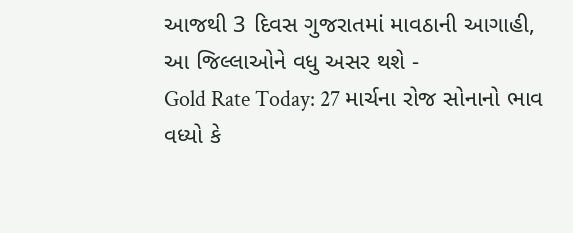આજથી 3 દિવસ ગુજરાતમાં માવઠાની આગાહી, આ જિલ્લાઓને વધુ અસર થશે -
Gold Rate Today: 27 માર્ચના રોજ સોનાનો ભાવ વધ્યો કે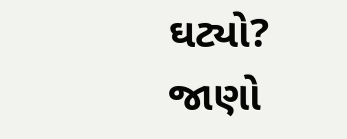ઘટ્યો? જાણો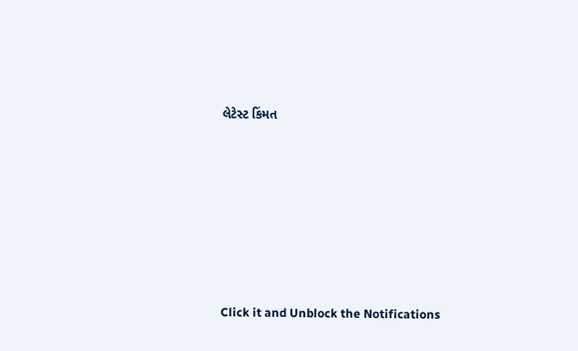લેટેસ્ટ કિંમત









Click it and Unblock the Notifications